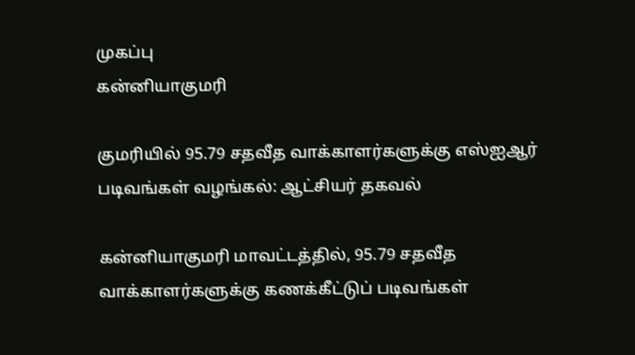முகப்பு
கன்னியாகுமரி

குமரியில் 95.79 சதவீத வாக்காளர்களுக்கு எஸ்ஐஆர் படிவங்கள் வழங்கல்: ஆட்சியர் தகவல்

கன்னியாகுமரி மாவட்டத்தில், 95.79 சதவீத வாக்காளர்களுக்கு கணக்கீட்டுப் படிவங்கள்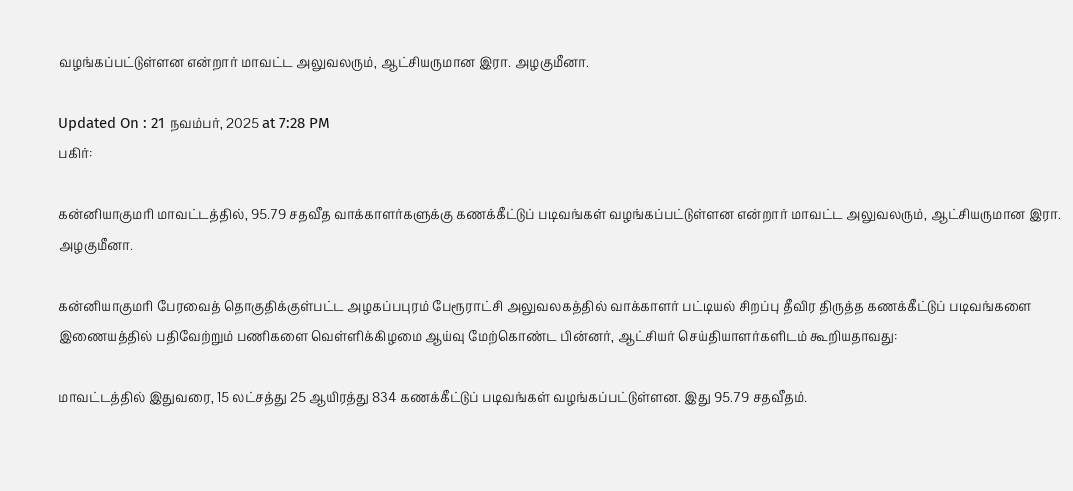வழங்கப்பட்டுள்ளன என்றார் மாவட்ட அலுவலரும், ஆட்சியருமான இரா. அழகுமீனா.

Updated On : 21 நவம்பர், 2025 at 7:28 PM
பகிர்:

கன்னியாகுமரி மாவட்டத்தில், 95.79 சதவீத வாக்காளர்களுக்கு கணக்கீட்டுப் படிவங்கள் வழங்கப்பட்டுள்ளன என்றார் மாவட்ட அலுவலரும், ஆட்சியருமான இரா. அழகுமீனா.

கன்னியாகுமரி பேரவைத் தொகுதிக்குள்பட்ட அழகப்பபுரம் பேரூராட்சி அலுவலகத்தில் வாக்காளர் பட்டியல் சிறப்பு தீவிர திருத்த கணக்கீட்டுப் படிவங்களை இணையத்தில் பதிவேற்றும் பணிகளை வெள்ளிக்கிழமை ஆய்வு மேற்கொண்ட பின்னர், ஆட்சியர் செய்தியாளர்களிடம் கூறியதாவது:

மாவட்டத்தில் இதுவரை, 15 லட்சத்து 25 ஆயிரத்து 834 கணக்கீட்டுப் படிவங்கள் வழங்கப்பட்டுள்ளன. இது 95.79 சதவீதம்.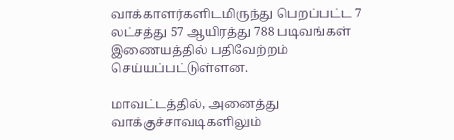வாக்காளர்களிடமிருந்து பெறப்பட்ட 7 லட்சத்து 57 ஆயிரத்து 788 படிவங்கள் இணையத்தில் பதிவேற்றம் செய்யப்பட்டுள்ளன.

மாவட்டத்தில், அனைத்து வாக்குச்சாவடிகளிலும்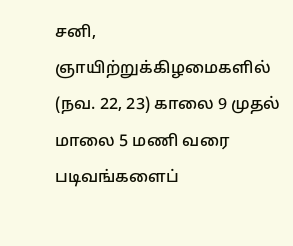சனி, ஞாயிற்றுக்கிழமைகளில் (நவ. 22, 23) காலை 9 முதல் மாலை 5 மணி வரை படிவங்களைப்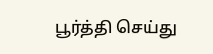பூர்த்தி செய்து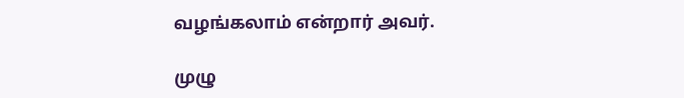வழங்கலாம் என்றார் அவர்.

முழு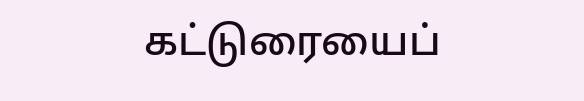கட்டுரையைப்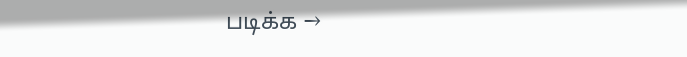படிக்க →